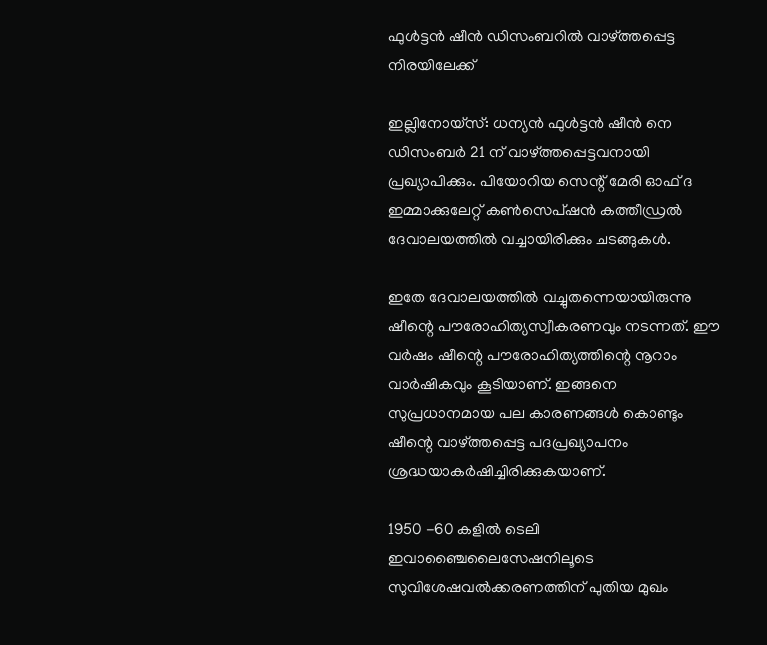ഫുള്‍ട്ടന്‍ ഷീന്‍ ഡിസംബറില്‍ വാഴ്ത്തപ്പെട്ട നിരയിലേക്ക്‌

ഇല്ലിനോയ്‌സ്: ധന്യന്‍ ഫുള്‍ട്ടന്‍ ഷീന്‍ നെ ഡിസംബര്‍ 21 ന് വാഴ്ത്തപ്പെട്ടവനായി പ്രഖ്യാപിക്കും. പിയോറിയ സെന്റ് മേരി ഓഫ് ദ ഇമ്മാക്കുലേറ്റ് കണ്‍സെപ്ഷന്‍ കത്തീഡ്രല്‍ ദേവാലയത്തില്‍ വച്ചായിരിക്കും ചടങ്ങുകള്‍.

ഇതേ ദേവാലയത്തില്‍ വച്ചുതന്നെയായിരുന്നു ഷീന്റെ പൗരോഹിത്യസ്വീകരണവും നടന്നത്. ഈ വര്‍ഷം ഷീന്റെ പൗരോഹിത്യത്തിന്റെ നൂറാം വാര്‍ഷികവും കൂടിയാണ്. ഇങ്ങനെ സുപ്രധാനമായ പല കാരണങ്ങള്‍ കൊണ്ടും ഷീന്റെ വാഴ്ത്തപ്പെട്ട പദപ്രഖ്യാപനം ശ്രദ്ധയാകര്‍ഷിച്ചിരിക്കുകയാണ്.

1950 -60 കളില്‍ ടെലി ഇവാഞ്ചൈലൈസേഷനിലൂടെ സുവിശേഷവല്‍ക്കരണത്തിന് പുതിയ മുഖം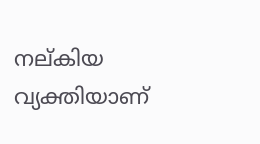നല്കിയ വ്യക്തിയാണ്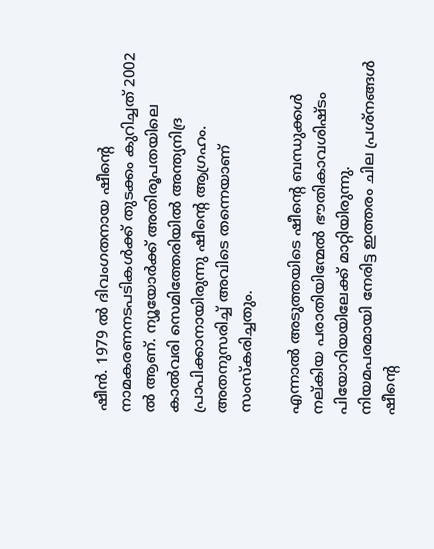ഷീന്‍. 1979 ല്‍ ദിവംഗതനായ ഷീന്റെ നാമകരണനടപടികള്‍ക്ക് തുടക്കം കുറിച്ചത് 2002 ല്‍ ആണ്. ന്യൂയോര്‍ക്ക് അതിരൂപതയിലെ കാല്‍വരി സെമിത്തേരിയില്‍ അന്ത്യനിദ്ര പ്രാപിക്കാനായിരുന്നു ഷീന്റെ ആഗ്രഹം. അതനുസരിച്ച് അവിടെ തന്നെയാണ് സംസ്‌കരിച്ചതും.

എന്നാല്‍ അടുത്തയിടെ ഷീന്റെ ബന്ധുക്കള്‍ നല്കിയ പരാതിയിന്മേല്‍ ഭൗതികാവശിഷ്ടം പിയോറിയയിലേക്ക് മാറ്റിയിരുന്നു. നിയമപരമായി നേരിട്ട ഇത്തരം ചില പ്രശ്‌നങ്ങള്‍ ഷീന്റെ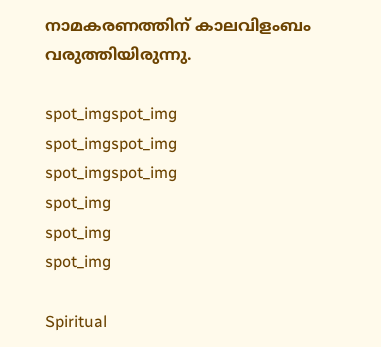നാമകരണത്തിന് കാലവിളംബം വരുത്തിയിരുന്നു.

spot_imgspot_img
spot_imgspot_img
spot_imgspot_img
spot_img
spot_img
spot_img

Spiritual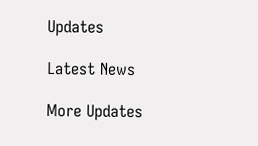Updates

Latest News

More Updates